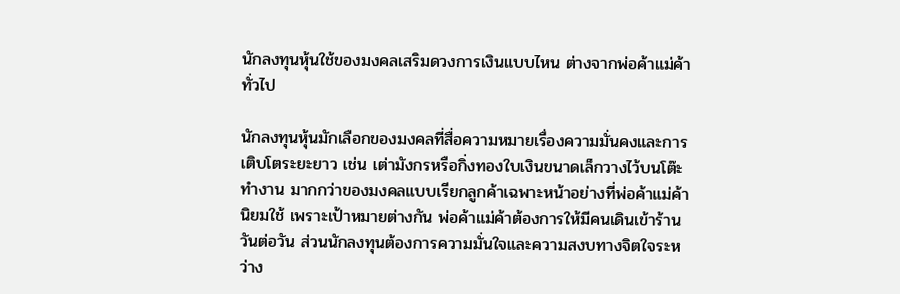นักลงทุนหุ้นใช้ของมงคลเสริมดวงการเงินแบบไหน ต่างจากพ่อค้าแม่ค้าทั่วไป

นักลงทุนหุ้นมักเลือกของมงคลที่สื่อความหมายเรื่องความมั่นคงและการเติบโตระยะยาว เช่น เต่ามังกรหรือกิ่งทองใบเงินขนาดเล็กวางไว้บนโต๊ะทำงาน มากกว่าของมงคลแบบเรียกลูกค้าเฉพาะหน้าอย่างที่พ่อค้าแม่ค้านิยมใช้ เพราะเป้าหมายต่างกัน พ่อค้าแม่ค้าต้องการให้มีคนเดินเข้าร้านวันต่อวัน ส่วนนักลงทุนต้องการความมั่นใจและความสงบทางจิตใจระหว่าง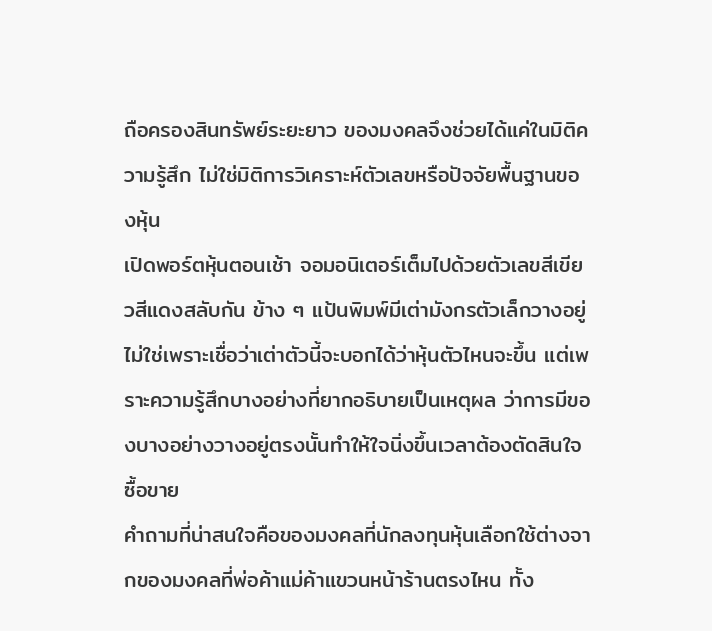ถือครองสินทรัพย์ระยะยาว ของมงคลจึงช่วยได้แค่ในมิติความรู้สึก ไม่ใช่มิติการวิเคราะห์ตัวเลขหรือปัจจัยพื้นฐานของหุ้น
เปิดพอร์ตหุ้นตอนเช้า จอมอนิเตอร์เต็มไปด้วยตัวเลขสีเขียวสีแดงสลับกัน ข้าง ๆ แป้นพิมพ์มีเต่ามังกรตัวเล็กวางอยู่ ไม่ใช่เพราะเชื่อว่าเต่าตัวนี้จะบอกได้ว่าหุ้นตัวไหนจะขึ้น แต่เพราะความรู้สึกบางอย่างที่ยากอธิบายเป็นเหตุผล ว่าการมีของบางอย่างวางอยู่ตรงนั้นทำให้ใจนิ่งขึ้นเวลาต้องตัดสินใจซื้อขาย
คำถามที่น่าสนใจคือของมงคลที่นักลงทุนหุ้นเลือกใช้ต่างจากของมงคลที่พ่อค้าแม่ค้าแขวนหน้าร้านตรงไหน ทั้ง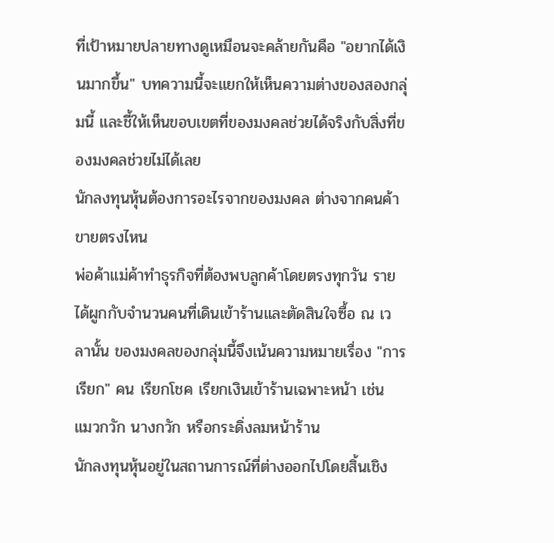ที่เป้าหมายปลายทางดูเหมือนจะคล้ายกันคือ "อยากได้เงินมากขึ้น" บทความนี้จะแยกให้เห็นความต่างของสองกลุ่มนี้ และชี้ให้เห็นขอบเขตที่ของมงคลช่วยได้จริงกับสิ่งที่ของมงคลช่วยไม่ได้เลย
นักลงทุนหุ้นต้องการอะไรจากของมงคล ต่างจากคนค้าขายตรงไหน
พ่อค้าแม่ค้าทำธุรกิจที่ต้องพบลูกค้าโดยตรงทุกวัน รายได้ผูกกับจำนวนคนที่เดินเข้าร้านและตัดสินใจซื้อ ณ เวลานั้น ของมงคลของกลุ่มนี้จึงเน้นความหมายเรื่อง "การเรียก" คน เรียกโชค เรียกเงินเข้าร้านเฉพาะหน้า เช่น แมวกวัก นางกวัก หรือกระดิ่งลมหน้าร้าน
นักลงทุนหุ้นอยู่ในสถานการณ์ที่ต่างออกไปโดยสิ้นเชิง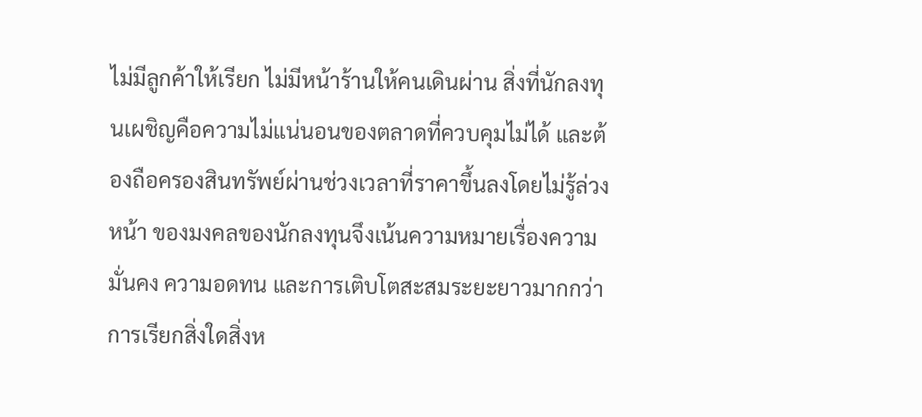ไม่มีลูกค้าให้เรียก ไม่มีหน้าร้านให้คนเดินผ่าน สิ่งที่นักลงทุนเผชิญคือความไม่แน่นอนของตลาดที่ควบคุมไม่ได้ และต้องถือครองสินทรัพย์ผ่านช่วงเวลาที่ราคาขึ้นลงโดยไม่รู้ล่วงหน้า ของมงคลของนักลงทุนจึงเน้นความหมายเรื่องความมั่นคง ความอดทน และการเติบโตสะสมระยะยาวมากกว่าการเรียกสิ่งใดสิ่งห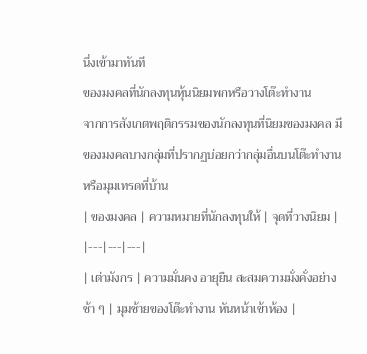นึ่งเข้ามาทันที
ของมงคลที่นักลงทุนหุ้นนิยมพกหรือวางโต๊ะทำงาน
จากการสังเกตพฤติกรรมของนักลงทุนที่นิยมของมงคล มีของมงคลบางกลุ่มที่ปรากฏบ่อยกว่ากลุ่มอื่นบนโต๊ะทำงานหรือมุมเทรดที่บ้าน
| ของมงคล | ความหมายที่นักลงทุนให้ | จุดที่วางนิยม |
|---|---|---|
| เต่ามังกร | ความมั่นคง อายุยืน สะสมความมั่งคั่งอย่างช้า ๆ | มุมซ้ายของโต๊ะทำงาน หันหน้าเข้าห้อง |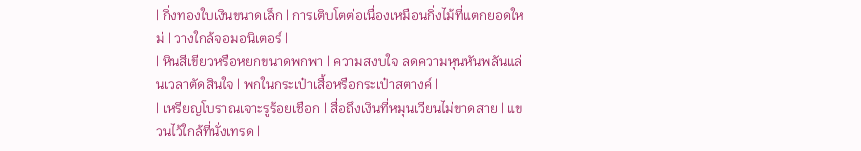| กิ่งทองใบเงินขนาดเล็ก | การเติบโตต่อเนื่องเหมือนกิ่งไม้ที่แตกยอดใหม่ | วางใกล้จอมอนิเตอร์ |
| หินสีเขียวหรือหยกขนาดพกพา | ความสงบใจ ลดความหุนหันพลันแล่นเวลาตัดสินใจ | พกในกระเป๋าเสื้อหรือกระเป๋าสตางค์ |
| เหรียญโบราณเจาะรูร้อยเชือก | สื่อถึงเงินที่หมุนเวียนไม่ขาดสาย | แขวนไว้ใกล้ที่นั่งเทรด |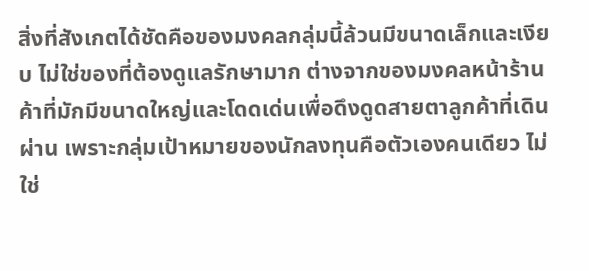สิ่งที่สังเกตได้ชัดคือของมงคลกลุ่มนี้ล้วนมีขนาดเล็กและเงียบ ไม่ใช่ของที่ต้องดูแลรักษามาก ต่างจากของมงคลหน้าร้านค้าที่มักมีขนาดใหญ่และโดดเด่นเพื่อดึงดูดสายตาลูกค้าที่เดินผ่าน เพราะกลุ่มเป้าหมายของนักลงทุนคือตัวเองคนเดียว ไม่ใช่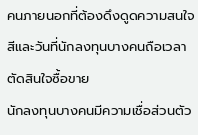คนภายนอกที่ต้องดึงดูดความสนใจ
สีและวันที่นักลงทุนบางคนถือเวลาตัดสินใจซื้อขาย
นักลงทุนบางคนมีความเชื่อส่วนตัว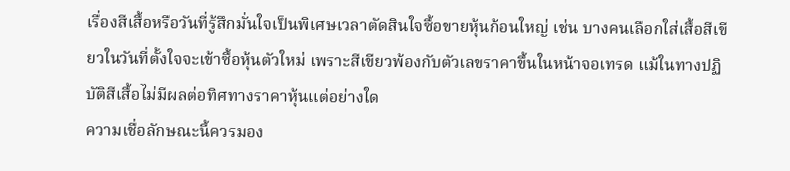เรื่องสีเสื้อหรือวันที่รู้สึกมั่นใจเป็นพิเศษเวลาตัดสินใจซื้อขายหุ้นก้อนใหญ่ เช่น บางคนเลือกใส่เสื้อสีเขียวในวันที่ตั้งใจจะเข้าซื้อหุ้นตัวใหม่ เพราะสีเขียวพ้องกับตัวเลขราคาขึ้นในหน้าจอเทรด แม้ในทางปฏิบัติสีเสื้อไม่มีผลต่อทิศทางราคาหุ้นแต่อย่างใด
ความเชื่อลักษณะนี้ควรมอง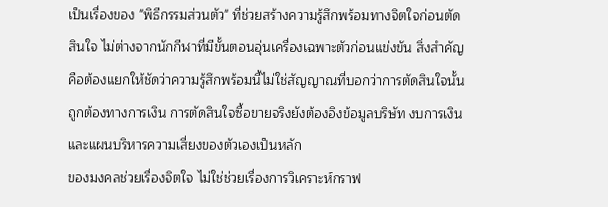เป็นเรื่องของ "พิธีกรรมส่วนตัว" ที่ช่วยสร้างความรู้สึกพร้อมทางจิตใจก่อนตัดสินใจ ไม่ต่างจากนักกีฬาที่มีขั้นตอนอุ่นเครื่องเฉพาะตัวก่อนแข่งขัน สิ่งสำคัญคือต้องแยกให้ชัดว่าความรู้สึกพร้อมนี้ไม่ใช่สัญญาณที่บอกว่าการตัดสินใจนั้นถูกต้องทางการเงิน การตัดสินใจซื้อขายจริงยังต้องอิงข้อมูลบริษัท งบการเงิน และแผนบริหารความเสี่ยงของตัวเองเป็นหลัก
ของมงคลช่วยเรื่องจิตใจ ไม่ใช่ช่วยเรื่องการวิเคราะห์กราฟ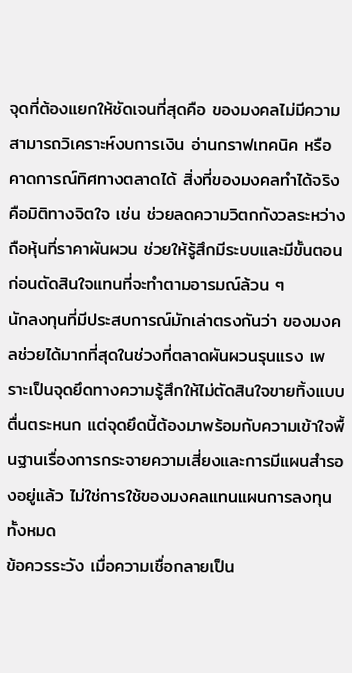จุดที่ต้องแยกให้ชัดเจนที่สุดคือ ของมงคลไม่มีความสามารถวิเคราะห์งบการเงิน อ่านกราฟเทคนิค หรือคาดการณ์ทิศทางตลาดได้ สิ่งที่ของมงคลทำได้จริงคือมิติทางจิตใจ เช่น ช่วยลดความวิตกกังวลระหว่างถือหุ้นที่ราคาผันผวน ช่วยให้รู้สึกมีระบบและมีขั้นตอนก่อนตัดสินใจแทนที่จะทำตามอารมณ์ล้วน ๆ
นักลงทุนที่มีประสบการณ์มักเล่าตรงกันว่า ของมงคลช่วยได้มากที่สุดในช่วงที่ตลาดผันผวนรุนแรง เพราะเป็นจุดยึดทางความรู้สึกให้ไม่ตัดสินใจขายทิ้งแบบตื่นตระหนก แต่จุดยึดนี้ต้องมาพร้อมกับความเข้าใจพื้นฐานเรื่องการกระจายความเสี่ยงและการมีแผนสำรองอยู่แล้ว ไม่ใช่การใช้ของมงคลแทนแผนการลงทุนทั้งหมด
ข้อควรระวัง เมื่อความเชื่อกลายเป็น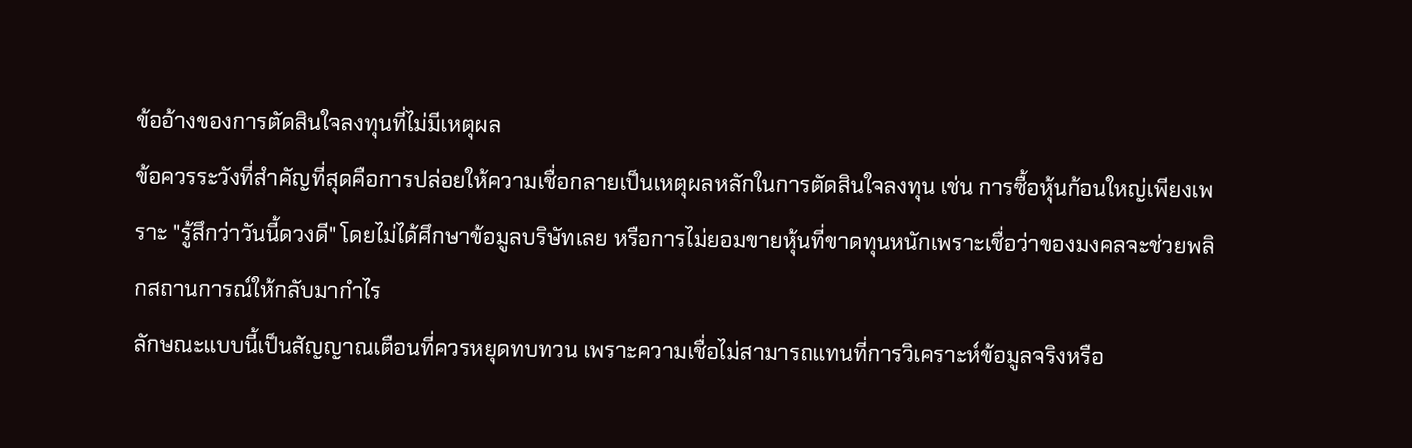ข้ออ้างของการตัดสินใจลงทุนที่ไม่มีเหตุผล
ข้อควรระวังที่สำคัญที่สุดคือการปล่อยให้ความเชื่อกลายเป็นเหตุผลหลักในการตัดสินใจลงทุน เช่น การซื้อหุ้นก้อนใหญ่เพียงเพราะ "รู้สึกว่าวันนี้ดวงดี" โดยไม่ได้ศึกษาข้อมูลบริษัทเลย หรือการไม่ยอมขายหุ้นที่ขาดทุนหนักเพราะเชื่อว่าของมงคลจะช่วยพลิกสถานการณ์ให้กลับมากำไร
ลักษณะแบบนี้เป็นสัญญาณเตือนที่ควรหยุดทบทวน เพราะความเชื่อไม่สามารถแทนที่การวิเคราะห์ข้อมูลจริงหรือ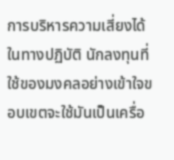การบริหารความเสี่ยงได้ในทางปฏิบัติ นักลงทุนที่ใช้ของมงคลอย่างเข้าใจขอบเขตจะใช้มันเป็นเครื่อ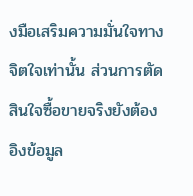งมือเสริมความมั่นใจทางจิตใจเท่านั้น ส่วนการตัดสินใจซื้อขายจริงยังต้องอิงข้อมูล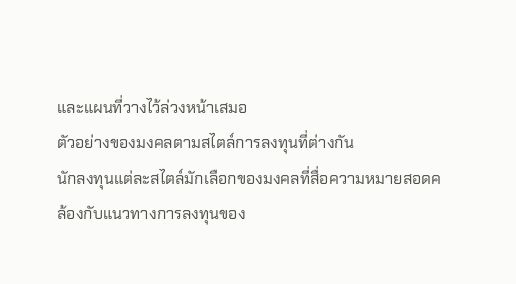และแผนที่วางไว้ล่วงหน้าเสมอ
ตัวอย่างของมงคลตามสไตล์การลงทุนที่ต่างกัน
นักลงทุนแต่ละสไตล์มักเลือกของมงคลที่สื่อความหมายสอดคล้องกับแนวทางการลงทุนของ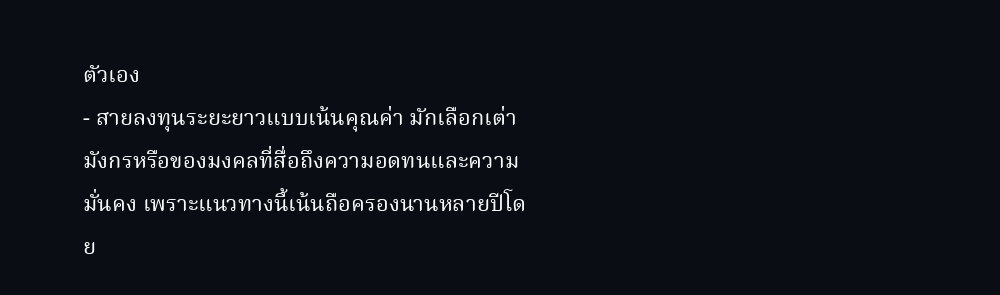ตัวเอง
- สายลงทุนระยะยาวแบบเน้นคุณค่า มักเลือกเต่ามังกรหรือของมงคลที่สื่อถึงความอดทนและความมั่นคง เพราะแนวทางนี้เน้นถือครองนานหลายปีโดย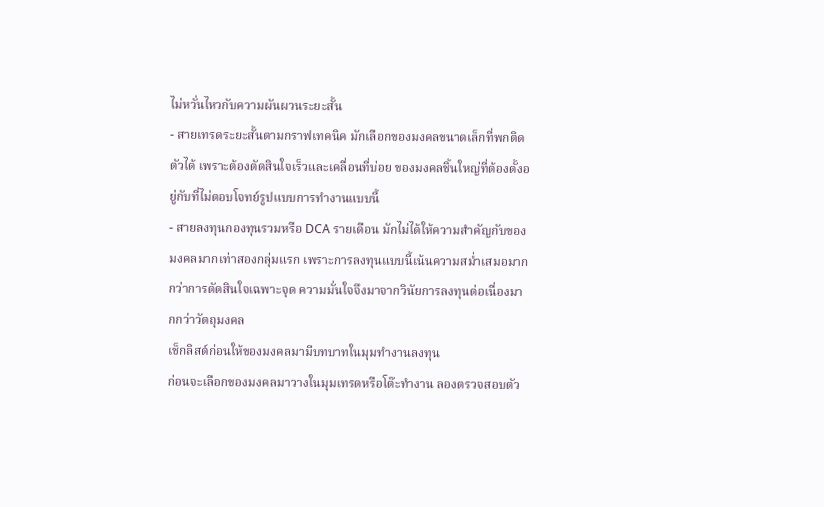ไม่หวั่นไหวกับความผันผวนระยะสั้น
- สายเทรดระยะสั้นตามกราฟเทคนิค มักเลือกของมงคลขนาดเล็กที่พกติดตัวได้ เพราะต้องตัดสินใจเร็วและเคลื่อนที่บ่อย ของมงคลชิ้นใหญ่ที่ต้องตั้งอยู่กับที่ไม่ตอบโจทย์รูปแบบการทำงานแบบนี้
- สายลงทุนกองทุนรวมหรือ DCA รายเดือน มักไม่ได้ให้ความสำคัญกับของมงคลมากเท่าสองกลุ่มแรก เพราะการลงทุนแบบนี้เน้นความสม่ำเสมอมากกว่าการตัดสินใจเฉพาะจุด ความมั่นใจจึงมาจากวินัยการลงทุนต่อเนื่องมากกว่าวัตถุมงคล
เช็กลิสต์ก่อนให้ของมงคลมามีบทบาทในมุมทำงานลงทุน
ก่อนจะเลือกของมงคลมาวางในมุมเทรดหรือโต๊ะทำงาน ลองตรวจสอบตัว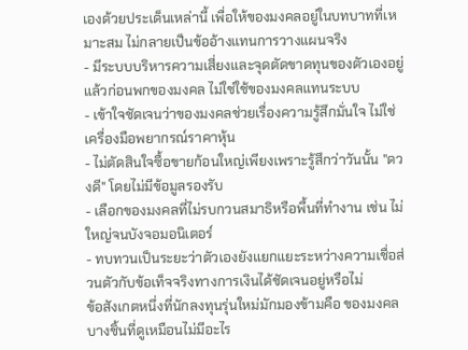เองด้วยประเด็นเหล่านี้ เพื่อให้ของมงคลอยู่ในบทบาทที่เหมาะสม ไม่กลายเป็นข้ออ้างแทนการวางแผนจริง
- มีระบบบริหารความเสี่ยงและจุดตัดขาดทุนของตัวเองอยู่แล้วก่อนพกของมงคล ไม่ใช่ใช้ของมงคลแทนระบบ
- เข้าใจชัดเจนว่าของมงคลช่วยเรื่องความรู้สึกมั่นใจ ไม่ใช่เครื่องมือพยากรณ์ราคาหุ้น
- ไม่ตัดสินใจซื้อขายก้อนใหญ่เพียงเพราะรู้สึกว่าวันนั้น "ดวงดี" โดยไม่มีข้อมูลรองรับ
- เลือกของมงคลที่ไม่รบกวนสมาธิหรือพื้นที่ทำงาน เช่น ไม่ใหญ่จนบังจอมอนิเตอร์
- ทบทวนเป็นระยะว่าตัวเองยังแยกแยะระหว่างความเชื่อส่วนตัวกับข้อเท็จจริงทางการเงินได้ชัดเจนอยู่หรือไม่
ข้อสังเกตหนึ่งที่นักลงทุนรุ่นใหม่มักมองข้ามคือ ของมงคลบางชิ้นที่ดูเหมือนไม่มีอะไร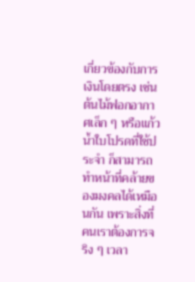เกี่ยวข้องกับการเงินโดยตรง เช่น ต้นไม้ฟอกอากาศเล็ก ๆ หรือแก้วน้ำใบโปรดที่ใช้ประจำ ก็สามารถทำหน้าที่คล้ายของมงคลได้เหมือนกัน เพราะสิ่งที่คนเราต้องการจริง ๆ เวลา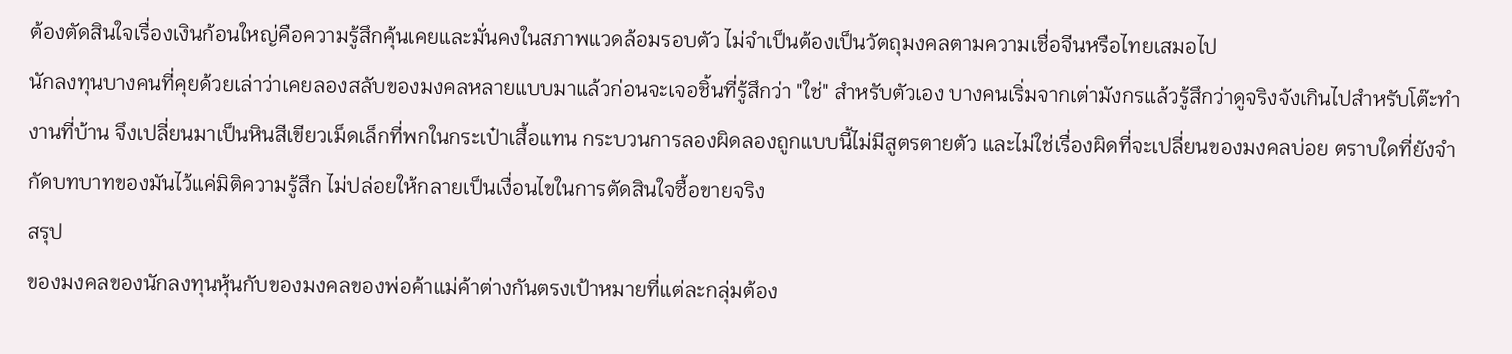ต้องตัดสินใจเรื่องเงินก้อนใหญ่คือความรู้สึกคุ้นเคยและมั่นคงในสภาพแวดล้อมรอบตัว ไม่จำเป็นต้องเป็นวัตถุมงคลตามความเชื่อจีนหรือไทยเสมอไป
นักลงทุนบางคนที่คุยด้วยเล่าว่าเคยลองสลับของมงคลหลายแบบมาแล้วก่อนจะเจอชิ้นที่รู้สึกว่า "ใช่" สำหรับตัวเอง บางคนเริ่มจากเต่ามังกรแล้วรู้สึกว่าดูจริงจังเกินไปสำหรับโต๊ะทำงานที่บ้าน จึงเปลี่ยนมาเป็นหินสีเขียวเม็ดเล็กที่พกในกระเป๋าเสื้อแทน กระบวนการลองผิดลองถูกแบบนี้ไม่มีสูตรตายตัว และไม่ใช่เรื่องผิดที่จะเปลี่ยนของมงคลบ่อย ตราบใดที่ยังจำกัดบทบาทของมันไว้แค่มิติความรู้สึก ไม่ปล่อยให้กลายเป็นเงื่อนไขในการตัดสินใจซื้อขายจริง
สรุป
ของมงคลของนักลงทุนหุ้นกับของมงคลของพ่อค้าแม่ค้าต่างกันตรงเป้าหมายที่แต่ละกลุ่มต้อง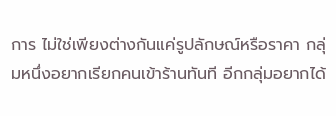การ ไม่ใช่เพียงต่างกันแค่รูปลักษณ์หรือราคา กลุ่มหนึ่งอยากเรียกคนเข้าร้านทันที อีกกลุ่มอยากได้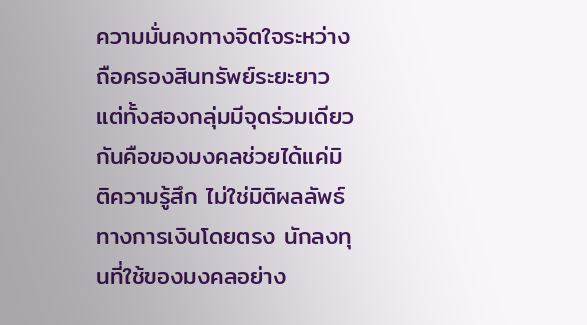ความมั่นคงทางจิตใจระหว่างถือครองสินทรัพย์ระยะยาว แต่ทั้งสองกลุ่มมีจุดร่วมเดียวกันคือของมงคลช่วยได้แค่มิติความรู้สึก ไม่ใช่มิติผลลัพธ์ทางการเงินโดยตรง นักลงทุนที่ใช้ของมงคลอย่าง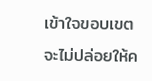เข้าใจขอบเขตจะไม่ปล่อยให้ค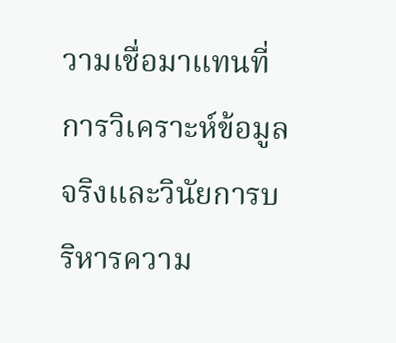วามเชื่อมาแทนที่การวิเคราะห์ข้อมูลจริงและวินัยการบริหารความ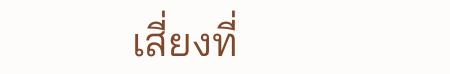เสี่ยงที่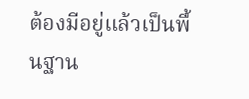ต้องมีอยู่แล้วเป็นพื้นฐาน